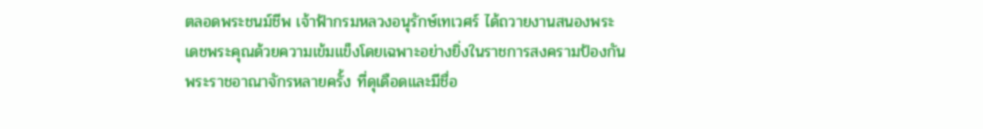ตลอดพระชนม์ชีพ เจ้าฟ้ากรมหลวงอนุรักษ์เทเวศร์ ได้ถวายงานสนองพระเดชพระคุณด้วยความเข้มแข็งโดยเฉพาะอย่างยิ่งในราชการสงครามป้องกันพระราชอาณาจักรหลายครั้ง ที่ดุเดือดและมีชื่อ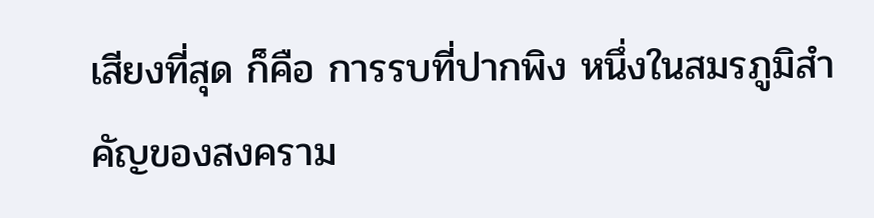เสียงที่สุด ก็คือ การรบที่ปากพิง หนึ่งในสมรภูมิสำคัญของสงคราม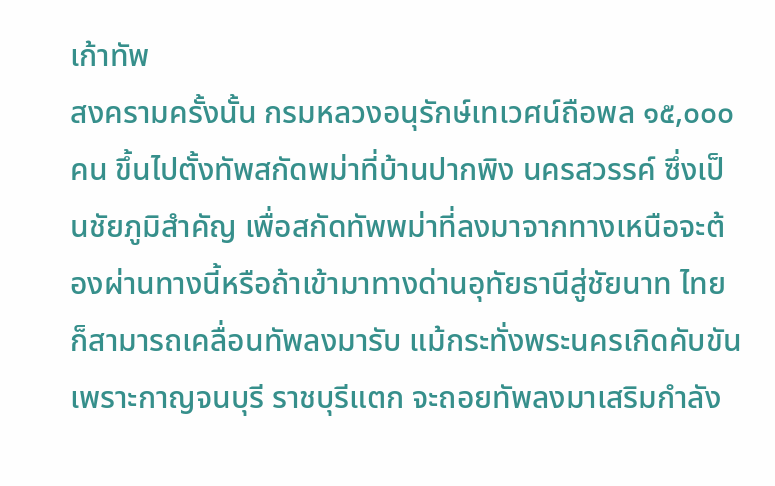เก้าทัพ
สงครามครั้งนั้น กรมหลวงอนุรักษ์เทเวศน์ถือพล ๑๕,๐๐๐ คน ขึ้นไปตั้งทัพสกัดพม่าที่บ้านปากพิง นครสวรรค์ ซึ่งเป็นชัยภูมิสำคัญ เพื่อสกัดทัพพม่าที่ลงมาจากทางเหนือจะต้องผ่านทางนี้หรือถ้าเข้ามาทางด่านอุทัยธานีสู่ชัยนาท ไทยก็สามารถเคลื่อนทัพลงมารับ แม้กระทั่งพระนครเกิดคับขันเพราะกาญจนบุรี ราชบุรีแตก จะถอยทัพลงมาเสริมกำลัง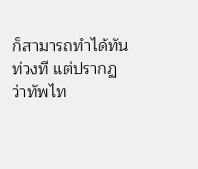ก็สามารถทำได้ทันท่วงที แต่ปรากฏว่าทัพไท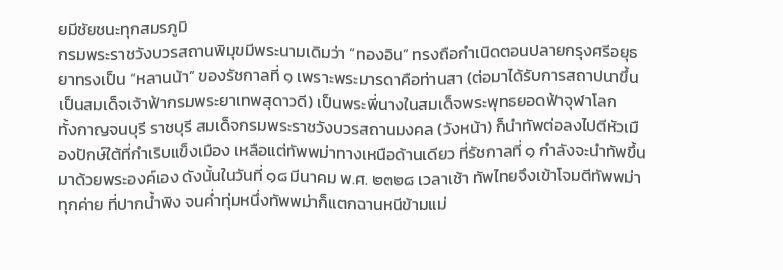ยมีชัยชนะทุกสมรภูมิ
กรมพระราชวังบวรสถานพิมุขมีพระนามเดิมว่า “ทองอิน” ทรงถือกำเนิดตอนปลายกรุงศรีอยุธยาทรงเป็น “หลานน้า” ของรัชกาลที่ ๑ เพราะพระมารดาคือท่านสา (ต่อมาได้รับการสถาปนาขึ้นเป็นสมเด็จเจ้าฟ้ากรมพระยาเทพสุดาวดี) เป็นพระพี่นางในสมเด็จพระพุทธยอดฟ้าจุฬาโลก
ทั้งกาญจนบุรี ราชบุรี สมเด็จกรมพระราชวังบวรสถานมงคล (วังหน้า) ก็นำทัพต่อลงไปตีหัวเมืองปักษ์ใต้ที่กำเริบแข็งเมือง เหลือแต่ทัพพม่าทางเหนือด้านเดียว ที่รัชกาลที่ ๑ กำลังจะนำทัพขึ้นมาด้วยพระองค์เอง ดังนั้นในวันที่ ๑๘ มีนาคม พ.ศ. ๒๓๒๘ เวลาเช้า ทัพไทยจึงเข้าโจมตีทัพพม่าทุกค่าย ที่ปากน้ำพิง จนค่ำทุ่มหนึ่งทัพพม่าก็แตกฉานหนีข้ามแม่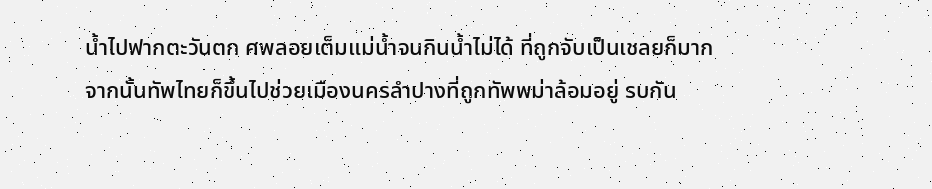น้ำไปฟากตะวันตก ศพลอยเต็มแม่น้ำจนกินน้ำไม่ได้ ที่ถูกจับเป็นเชลยก็มาก
จากนั้นทัพไทยก็ขึ้นไปช่วยเมืองนครลำปางที่ถูกทัพพม่าล้อมอยู่ รบกัน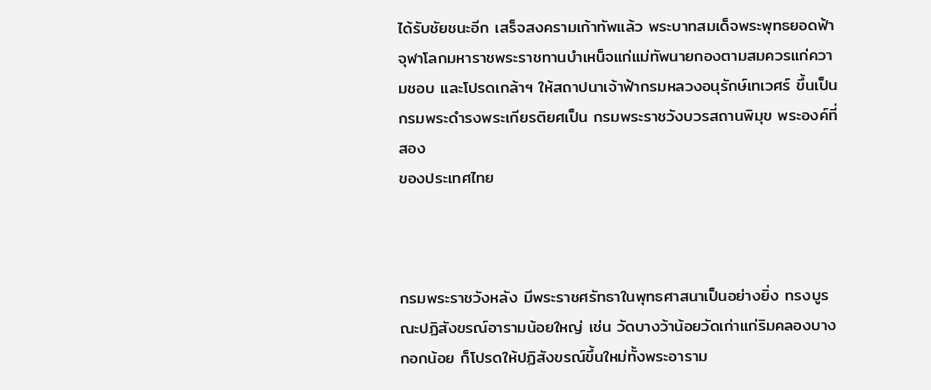ได้รับชัยชนะอีก เสร็จสงครามเก้าทัพแล้ว พระบาทสมเด็จพระพุทธยอดฟ้าจุฬาโลกมหาราชพระราชทานบำเหน็จแก่แม่ทัพนายกองตามสมควรแก่ความชอบ และโปรดเกล้าฯ ให้สถาปนาเจ้าฟ้ากรมหลวงอนุรักษ์เทเวศร์ ขึ้นเป็นกรมพระดำรงพระเกียรติยศเป็น กรมพระราชวังบวรสถานพิมุข พระองค์ที่สอง
ของประเทศไทย



กรมพระราชวังหลัง มีพระราชศรัทธาในพุทธศาสนาเป็นอย่างยิ่ง ทรงบูรณะปฏิสังขรณ์อารามน้อยใหญ่ เช่น วัดบางว้าน้อยวัดเก่าแก่ริมคลองบางกอกน้อย ก็โปรดให้ปฏิสังขรณ์ขึ้นใหม่ทั้งพระอาราม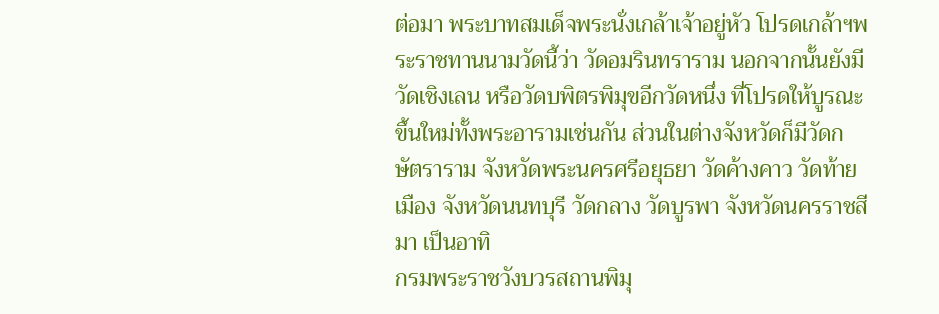ต่อมา พระบาทสมเด็จพระนั่งเกล้าเจ้าอยู่หัว โปรดเกล้าฯพระราชทานนามวัดนี้ว่า วัดอมรินทราราม นอกจากนั้นยังมีวัดเชิงเลน หรือวัดบพิตรพิมุขอีกวัดหนึ่ง ที่โปรดให้บูรณะขึ้นใหม่ทั้งพระอารามเช่นกัน ส่วนในต่างจังหวัดก็มีวัดกษัตราราม จังหวัดพระนครศรีอยุธยา วัดค้างคาว วัดท้ายเมือง จังหวัดนนทบุรี วัดกลาง วัดบูรพา จังหวัดนครราชสีมา เป็นอาทิ
กรมพระราชวังบวรสถานพิมุ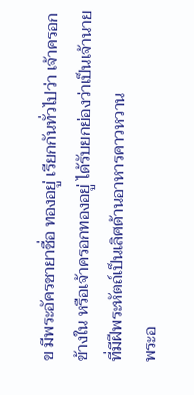ข มีพระอัครชายาชื่อ ทองอยู่ เรียกกันทั่วไปว่า เจ้าครอกข้างใน หรือเจ้าครอกทองอยู่ ได้รับยกย่องว่าเป็นเจ้านายที่มีฝีพระหัตถ์เป็นเลิศด้านอาหารคาวหวาน
พระอ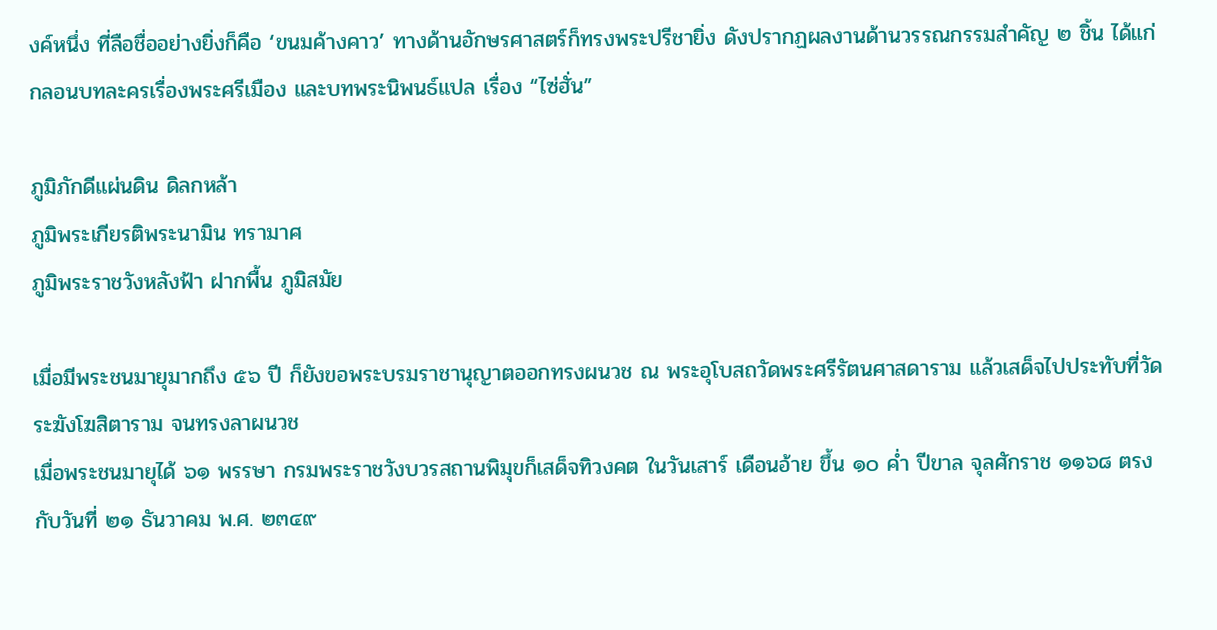งค์หนึ่ง ที่ลือชื่ออย่างยิ่งก็คือ ‘ขนมค้างคาว’ ทางด้านอักษรศาสตร์ก็ทรงพระปรีชายิ่ง ดังปรากฏผลงานด้านวรรณกรรมสำคัญ ๒ ชิ้น ได้แก่ กลอนบทละครเรื่องพระศรีเมือง และบทพระนิพนธ์แปล เรื่อง “ไซ่ฮั่น”

ภูมิภักดีแผ่นดิน ดิลกหล้า
ภูมิพระเกียรติพระนามิน ทรามาศ
ภูมิพระราชวังหลังฟ้า ฝากพื้น ภูมิสมัย

เมื่อมีพระชนมายุมากถึง ๕๖ ปี ก็ยังขอพระบรมราชานุญาตออกทรงผนวช ณ พระอุโบสถวัดพระศรีรัตนศาสดาราม แล้วเสด็จไปประทับที่วัดระฆังโฆสิตาราม จนทรงลาผนวช
เมื่อพระชนมายุได้ ๖๑ พรรษา กรมพระราชวังบวรสถานพิมุขก็เสด็จทิวงคต ในวันเสาร์ เดือนอ้าย ขึ้น ๑๐ คํ่า ปีขาล จุลศักราช ๑๑๖๘ ตรงกับวันที่ ๒๑ ธันวาคม พ.ศ. ๒๓๔๙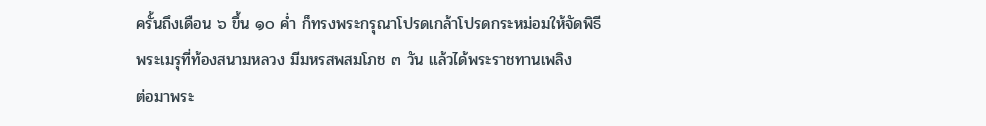ครั้นถึงเดือน ๖ ขึ้น ๑๐ คํ่า ก็ทรงพระกรุณาโปรดเกล้าโปรดกระหม่อมให้จัดพิธีพระเมรุที่ท้องสนามหลวง มีมหรสพสมโภช ๓ วัน แล้วได้พระราชทานเพลิง
ต่อมาพระ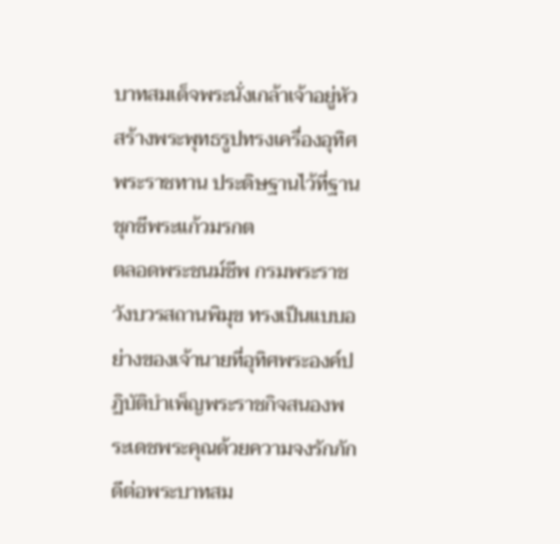บาทสมเด็จพระนั่งเกล้าเจ้าอยู่หัว สร้างพระพุทธรูปทรงเครื่องอุทิศพระราชทาน ประดิษฐานไว้ที่ฐานชุกชีพระแก้วมรกต
ตลอดพระชนม์ชีพ กรมพระราชวังบวรสถานพิมุข ทรงเป็นแบบอย่างของเจ้านายที่อุทิศพระองค์ปฏิบัติบำเพ็ญพระราชกิจสนองพระเดชพระคุณด้วยความจงรักภักดีต่อพระบาทสม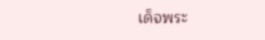เด็จพระ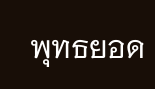พุทธยอด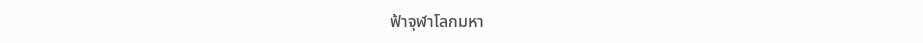ฟ้าจุฬาโลกมหา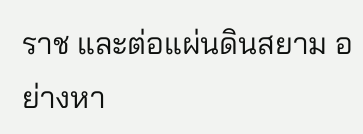ราช และต่อแผ่นดินสยาม อย่างหา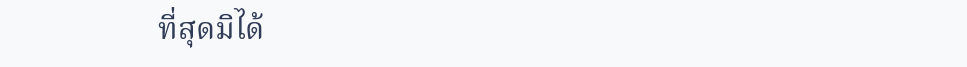ที่สุดมิได้